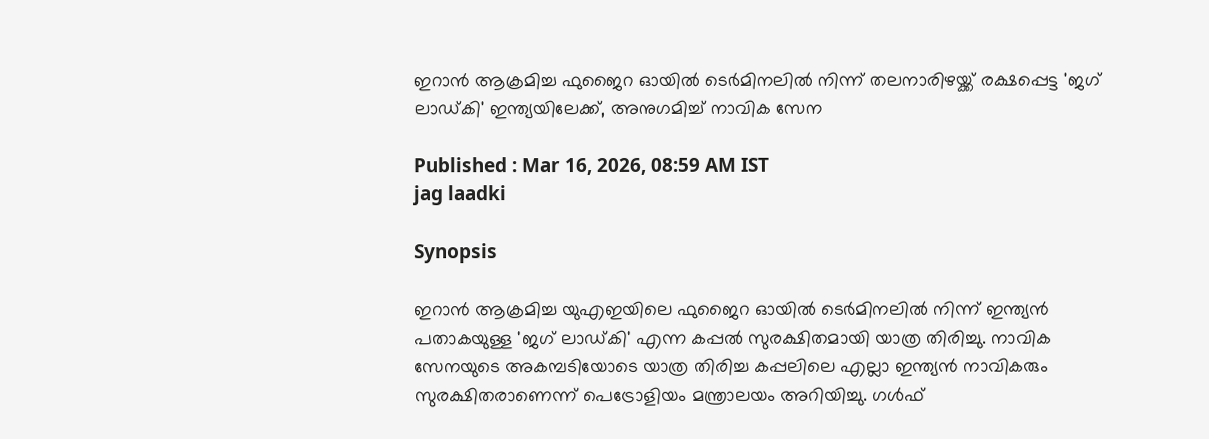ഇറാൻ ആക്രമിച്ച ഫുജൈറ ഓയിൽ ടെർമിനലിൽ നിന്ന് തലനാരിഴയ്ക്ക് രക്ഷപ്പെട്ട 'ജഗ് ലാഡ്കി' ഇന്ത്യയിലേക്ക്, അനുഗമിച്ച് നാവിക സേന

Published : Mar 16, 2026, 08:59 AM IST
jag laadki

Synopsis

ഇറാൻ ആക്രമിച്ച യുഎഇയിലെ ഫുജൈറ ഓയിൽ ടെർമിനലിൽ നിന്ന് ഇന്ത്യൻ പതാകയുള്ള 'ജഗ് ലാഡ്കി' എന്ന കപ്പൽ സുരക്ഷിതമായി യാത്ര തിരിച്ചു. നാവിക സേനയുടെ അകമ്പടിയോടെ യാത്ര തിരിച്ച കപ്പലിലെ എല്ലാ ഇന്ത്യൻ നാവികരും സുരക്ഷിതരാണെന്ന് പെട്രോളിയം മന്ത്രാലയം അറിയിച്ചു. ഗൾഫ്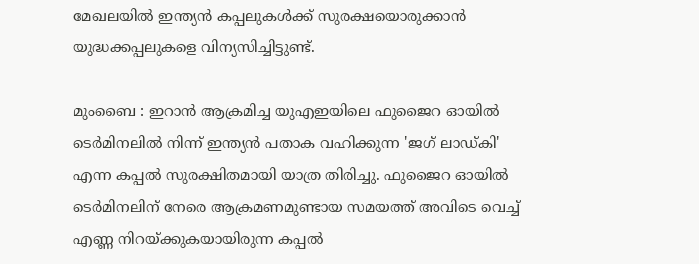മേഖലയിൽ ഇന്ത്യൻ കപ്പലുകൾക്ക് സുരക്ഷയൊരുക്കാൻ യുദ്ധക്കപ്പലുകളെ വിന്യസിച്ചിട്ടുണ്ട്.

മുംബൈ : ഇറാൻ ആക്രമിച്ച യുഎഇയിലെ ഫുജൈറ ഓയിൽ ടെർമിനലിൽ നിന്ന് ഇന്ത്യൻ പതാക വഹിക്കുന്ന 'ജഗ് ലാഡ്കി' എന്ന കപ്പൽ സുരക്ഷിതമായി യാത്ര തിരിച്ചു. ഫുജൈറ ഓയിൽ ടെർമിനലിന് നേരെ ആക്രമണമുണ്ടായ സമയത്ത് അവിടെ വെച്ച് എണ്ണ നിറയ്ക്കുകയായിരുന്ന കപ്പൽ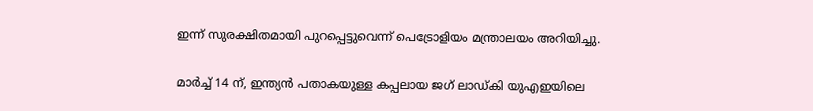ഇന്ന് സുരക്ഷിതമായി പുറപ്പെട്ടുവെന്ന് പെട്രോളിയം മന്ത്രാലയം അറിയിച്ചു.

മാർച്ച് 14 ന്, ഇന്ത്യൻ പതാകയുള്ള കപ്പലായ ജഗ് ലാഡ്കി യുഎഇയിലെ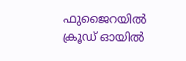ഫുജൈറയിൽ ക്രൂഡ് ഓയിൽ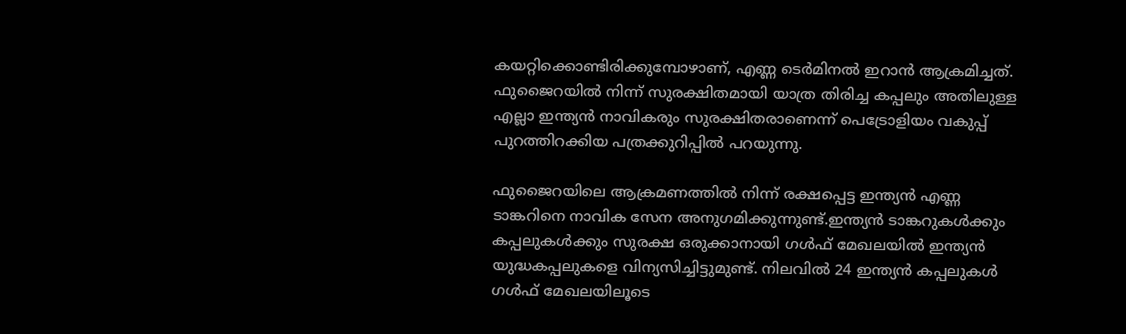കയറ്റിക്കൊണ്ടിരിക്കുമ്പോഴാണ്, എണ്ണ ടെർമിനൽ ഇറാൻ ആക്രമിച്ചത്. ഫുജൈറയിൽ നിന്ന് സുരക്ഷിതമായി യാത്ര തിരിച്ച കപ്പലും അതിലുള്ള എല്ലാ ഇന്ത്യൻ നാവികരും സുരക്ഷിതരാണെന്ന് പെട്രോളിയം വകുപ്പ് പുറത്തിറക്കിയ പത്രക്കുറിപ്പിൽ പറയുന്നു.

ഫുജൈറയിലെ ആക്രമണത്തിൽ നിന്ന് രക്ഷപ്പെട്ട ഇന്ത്യൻ എണ്ണ ടാങ്കറിനെ നാവിക സേന അനുഗമിക്കുന്നുണ്ട്.ഇന്ത്യൻ ടാങ്കറുകൾക്കും കപ്പലുകൾക്കും സുരക്ഷ ഒരുക്കാനായി ഗൾഫ് മേഖലയിൽ ഇന്ത്യൻ യുദ്ധകപ്പലുകളെ വിന്യസിച്ചിട്ടുമുണ്ട്. നിലവിൽ 24 ഇന്ത്യൻ കപ്പലുകൾ ഗൾഫ് മേഖലയിലൂടെ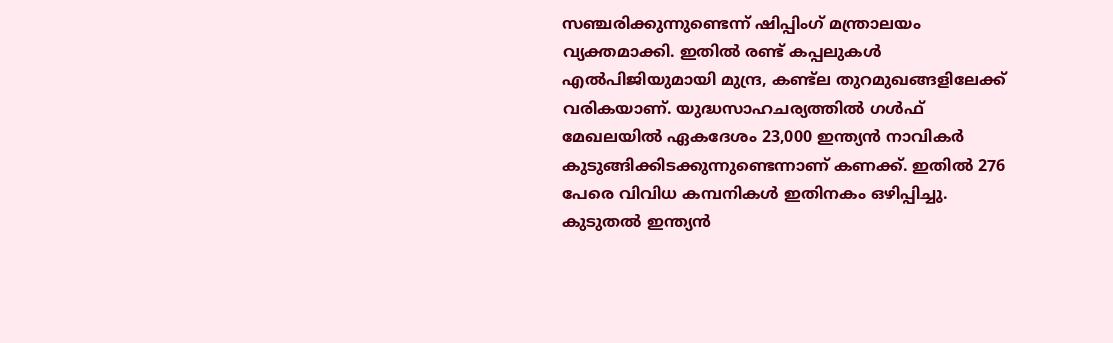സഞ്ചരിക്കുന്നുണ്ടെന്ന് ഷിപ്പിംഗ് മന്ത്രാലയം വ്യക്തമാക്കി. ഇതിൽ രണ്ട് കപ്പലുകൾ എൽപിജിയുമായി മുന്ദ്ര, കണ്ട്‍ല തുറമുഖങ്ങളിലേക്ക് വരികയാണ്. യുദ്ധസാഹചര്യത്തിൽ ഗൾഫ് മേഖലയിൽ ഏകദേശം 23,000 ഇന്ത്യൻ നാവികർ കുടുങ്ങിക്കിടക്കുന്നുണ്ടെന്നാണ് കണക്ക്. ഇതിൽ 276 പേരെ വിവിധ കമ്പനികൾ ഇതിനകം ഒഴിപ്പിച്ചു. കുടുതൽ ഇന്ത്യൻ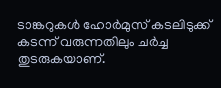ടാങ്കറുകൾ ഹോർമുസ് കടലിടുക്ക് കടന്ന് വരുന്നതിലും ചർച്ച തുടരുകയാണ്.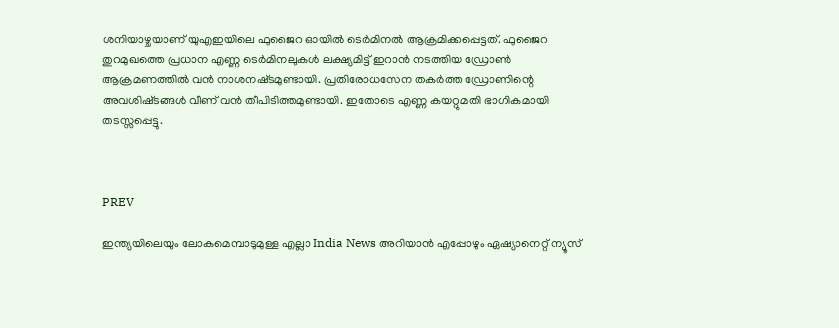ശനിയാഴ്ചയാണ് യുഎഇയിലെ ഫുജൈറ ഓയിൽ ടെർമിനൽ ആക്രമിക്കപ്പെട്ടത്. ഫുജൈറ തുറമുഖത്തെ പ്രധാന എണ്ണ ടെര്‍മിനലുകൾ ലക്ഷ്യമിട്ട്‌ ഇറാന്‍ നടത്തിയ ഡ്രോണ്‍ ആക്രമണത്തിൽ വൻ നാശനഷ്‌ടമുണ്ടായി. പ്രതിരോധസേന തകർത്ത ഡ്രോണിന്റെ അവശിഷ്‌ടങ്ങൾ വീണ്‌ വൻ തീപിടിത്തമുണ്ടായി. ഇതോടെ എണ്ണ കയറ്റുമതി ഭാഗികമായി തടസ്സപ്പെട്ടു.



PREV

ഇന്ത്യയിലെയും ലോകമെമ്പാടുമുള്ള എല്ലാ India News അറിയാൻ എപ്പോഴും ഏഷ്യാനെറ്റ് ന്യൂസ്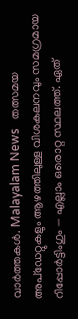വാർത്തകൾ. Malayalam News   തത്സമയ അപ്‌ഡേറ്റുകളും ആഴത്തിലുള്ള വിശകലനവും സമഗ്രമായ റിപ്പോർട്ടിംഗും — എല്ലാം ഒരൊറ്റ സ്ഥലത്ത്. ഏത്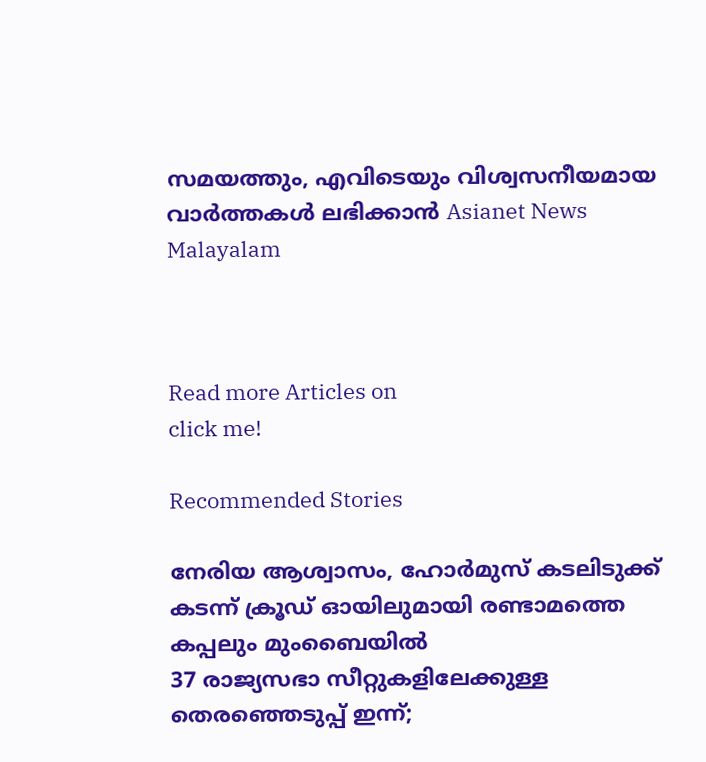സമയത്തും, എവിടെയും വിശ്വസനീയമായ വാർത്തകൾ ലഭിക്കാൻ Asianet News Malayalam



Read more Articles on
click me!

Recommended Stories

നേരിയ ആശ്വാസം, ഹോർമുസ് കടലിടുക്ക് കടന്ന് ക്രൂഡ് ഓയിലുമായി രണ്ടാമത്തെ കപ്പലും മുംബൈയിൽ
37 രാജ്യസഭാ സീറ്റുകളിലേക്കുള്ള തെരഞ്ഞെടുപ്പ് ഇന്ന്;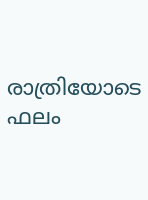രാത്രിയോടെ ഫലം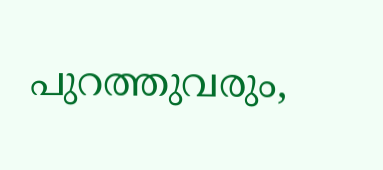പുറത്തുവരും,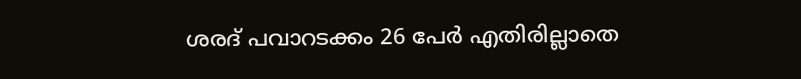ശരദ് പവാറടക്കം 26 പേര്‍ എതിരില്ലാതെ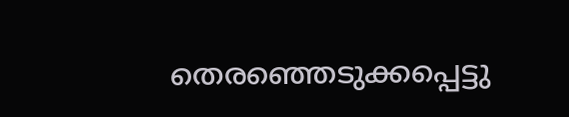തെരഞ്ഞെടുക്കപ്പെട്ടു